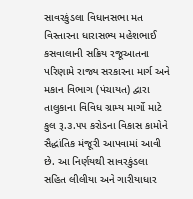સાવરકુંડલા વિધાનસભા મત વિસ્તારના ધારાસભ્ય મહેશભાઈ કસવાલાની સક્રિય રજૂઆતના પરિણામે રાજ્ય સરકારના માર્ગ અને મકાન વિભાગ (પંચાયત) દ્વારા તાલુકાના વિવિધ ગ્રામ્ય માર્ગો માટે કુલ રૂ.૩.૫૫ કરોડના વિકાસ કામોને સૈદ્ધાંતિક મંજૂરી આપવામાં આવી છે. આ નિર્ણયથી સાવરકુંડલા સહિત લીલીયા અને ગારીયાધાર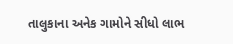તાલુકાના અનેક ગામોને સીધો લાભ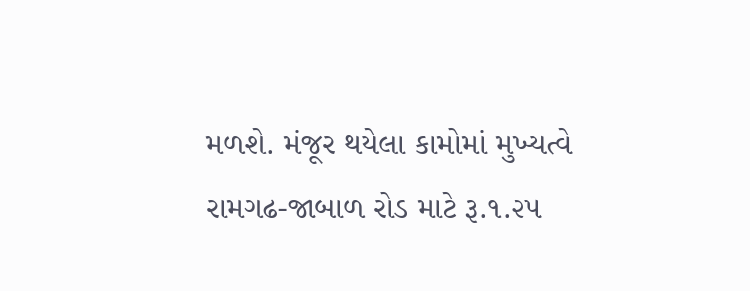મળશે. મંજૂર થયેલા કામોમાં મુખ્યત્વે રામગઢ-જાબાળ રોડ માટે રૂ.૧.૨૫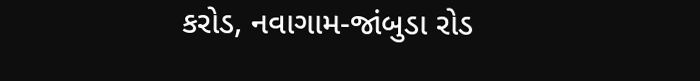કરોડ, નવાગામ-જાંબુડા રોડ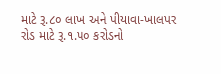માટે રૂ.૮૦ લાખ અને પીયાવા-ખાલપર રોડ માટે રૂ.૧.૫૦ કરોડનો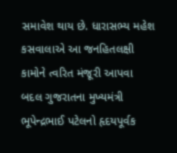સમાવેશ થાય છે. ધારાસભ્ય મહેશ કસવાલાએ આ જનહિતલક્ષી કામોને ત્વરિત મંજૂરી આપવા બદલ ગુજરાતના મુખ્યમંત્રી ભૂપેન્દ્રભાઈ પટેલનો હૃદયપૂર્વક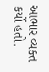આભાર વ્યક્ત કર્યો હતો.